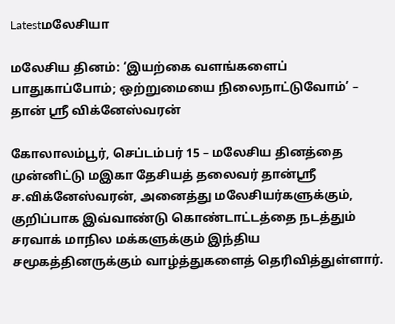Latestமலேசியா

மலேசிய தினம்: ‘இயற்கை வளங்களைப் பாதுகாப்போம்; ஒற்றுமையை நிலைநாட்டுவோம்’ – தான் ஸ்ரீ விக்னேஸ்வரன்

கோலாலம்பூர், செப்டம்பர் 15 – மலேசிய தினத்தை முன்னிட்டு மஇகா தேசியத் தலைவர் தான்ஸ்ரீ ச.விக்னேஸ்வரன், அனைத்து மலேசியர்களுக்கும், குறிப்பாக இவ்வாண்டு கொண்டாட்டத்தை நடத்தும் சரவாக் மாநில மக்களுக்கும் இந்திய சமூகத்தினருக்கும் வாழ்த்துகளைத் தெரிவித்துள்ளார்.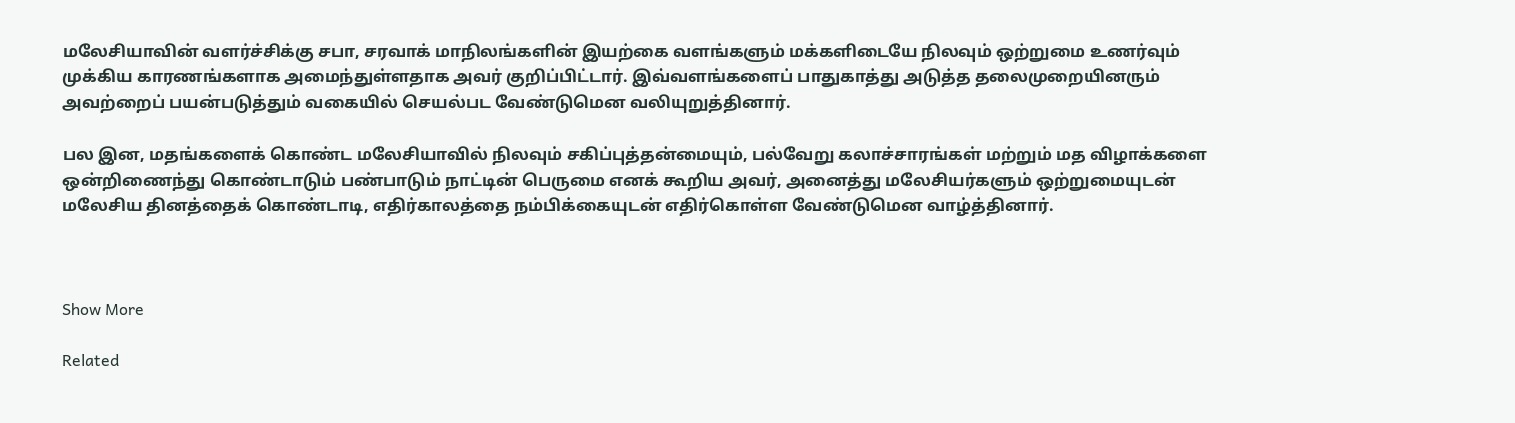மலேசியாவின் வளர்ச்சிக்கு சபா, சரவாக் மாநிலங்களின் இயற்கை வளங்களும் மக்களிடையே நிலவும் ஒற்றுமை உணர்வும் முக்கிய காரணங்களாக அமைந்துள்ளதாக அவர் குறிப்பிட்டார். இவ்வளங்களைப் பாதுகாத்து அடுத்த தலைமுறையினரும் அவற்றைப் பயன்படுத்தும் வகையில் செயல்பட வேண்டுமென வலியுறுத்தினார்.

பல இன, மதங்களைக் கொண்ட மலேசியாவில் நிலவும் சகிப்புத்தன்மையும், பல்வேறு கலாச்சாரங்கள் மற்றும் மத விழாக்களை ஒன்றிணைந்து கொண்டாடும் பண்பாடும் நாட்டின் பெருமை எனக் கூறிய அவர், அனைத்து மலேசியர்களும் ஒற்றுமையுடன் மலேசிய தினத்தைக் கொண்டாடி, எதிர்காலத்தை நம்பிக்கையுடன் எதிர்கொள்ள வேண்டுமென வாழ்த்தினார்.



Show More

Related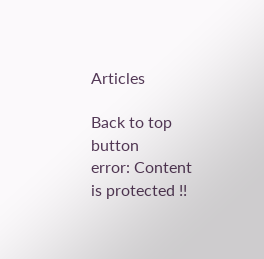Articles

Back to top button
error: Content is protected !!